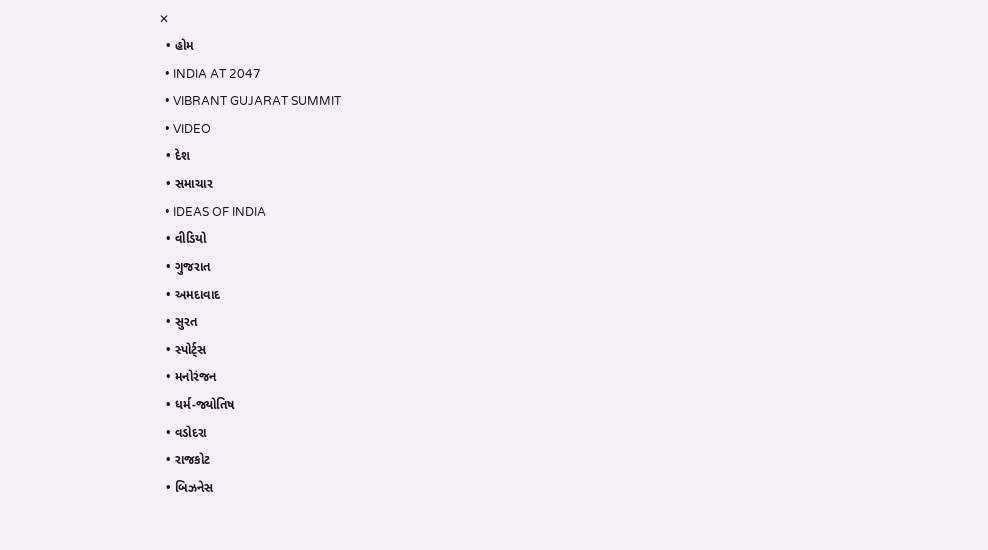✕
  • હોમ
  • INDIA AT 2047
  • VIBRANT GUJARAT SUMMIT
  • VIDEO
  • દેશ
  • સમાચાર
  • IDEAS OF INDIA
  • વીડિયો
  • ગુજરાત
  • અમદાવાદ
  • સુરત
  • સ્પોર્ટ્સ
  • મનોરંજન
  • ધર્મ-જ્યોતિષ
  • વડોદરા
  • રાજકોટ
  • બિઝનેસ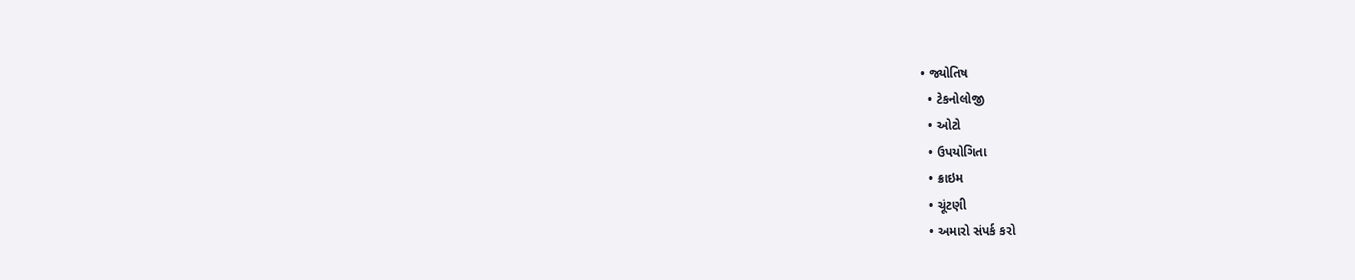• જ્યોતિષ
  • ટેકનોલોજી
  • ઓટો
  • ઉપયોગિતા
  • ક્રાઇમ
  • ચૂંટણી
  • અમારો સંપર્ક કરો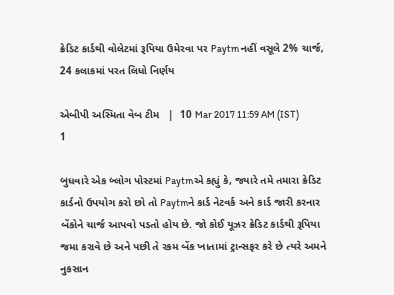ક્રેડિટ કાર્ડથી વોલેટમાં રૂપિયા ઉમેરવા પર Paytm નહીં વસૂલે 2% ચાર્જ, 24 કલાકમાં પરત લિધો નિર્ણય

એબીપી અસ્મિતા વેબ ટીમ   |  10 Mar 2017 11:59 AM (IST)
1

બુધવારે એક બ્લોગ પોસ્ટમાં Paytmએ કહ્યું કે, જ્યારે તમે તમારા ક્રેડિટ કાર્ડનો ઉપયોગ કરો છો તો Paytmને કાર્ડ નેટવર્ક અને કાર્ડ જારી કરનાર બેંકોને ચાર્જ આપવો પડતો હોય છે. જો કોઈ યૂઝર ક્રેડિટ કાર્ડથી રૂપિયા જમા કરાવે છે અને પછી તે રકમ બેંક ખાતામાં ટ્રાન્સફર કરે છે ત્યરે અમને નુકસાન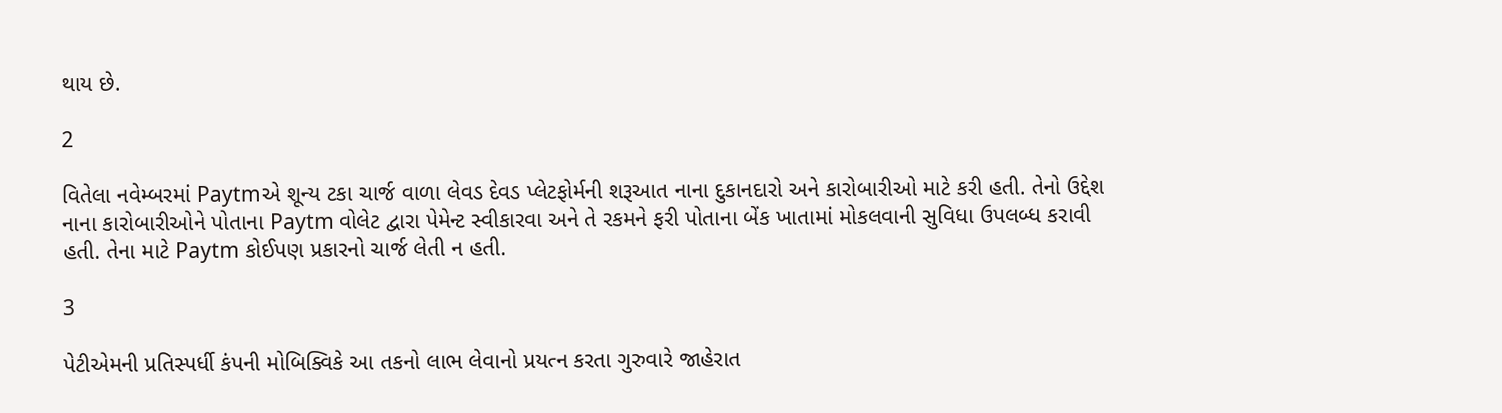થાય છે.

2

વિતેલા નવેમ્બરમાં Paytmએ શૂન્ય ટકા ચાર્જ વાળા લેવડ દેવડ પ્લેટફોર્મની શરૂઆત નાના દુકાનદારો અને કારોબારીઓ માટે કરી હતી. તેનો ઉદ્દેશ નાના કારોબારીઓને પોતાના Paytm વોલેટ દ્વારા પેમેન્ટ સ્વીકારવા અને તે રકમને ફરી પોતાના બેંક ખાતામાં મોકલવાની સુવિધા ઉપલબ્ધ કરાવી હતી. તેના માટે Paytm કોઈપણ પ્રકારનો ચાર્જ લેતી ન હતી.

3

પેટીએમની પ્રતિસ્પર્ધી કંપની મોબિક્વિકે આ તકનો લાભ લેવાનો પ્રયત્ન કરતા ગુરુવારે જાહેરાત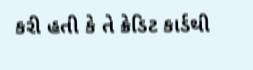કરી હતી કે તે ક્રેડિટ કાર્ડથી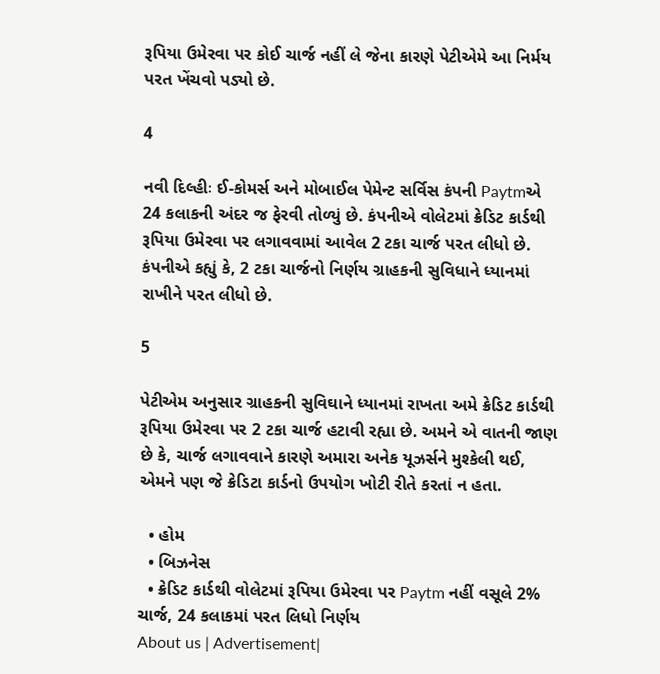રૂપિયા ઉમેરવા પર કોઈ ચાર્જ નહીં લે જેના કારણે પેટીએમે આ નિર્મય પરત ખેંચવો પડ્યો છે.

4

નવી દિલ્હીઃ ઈ-કોમર્સ અને મોબાઈલ પેમેન્ટ સર્વિસ કંપની Paytmએ 24 કલાકની અંદર જ ફેરવી તોળ્યું છે. કંપનીએ વોલેટમાં ક્રેડિટ કાર્ડથી રૂપિયા ઉમેરવા પર લગાવવામાં આવેલ 2 ટકા ચાર્જ પરત લીધો છે. કંપનીએ કહ્યું કે, 2 ટકા ચાર્જનો નિર્ણય ગ્રાહકની સુવિધાને ધ્યાનમાં રાખીને પરત લીધો છે.

5

પેટીએમ અનુસાર ગ્રાહકની સુવિઘાને ધ્યાનમાં રાખતા અમે ક્રેડિટ કાર્ડથી રૂપિયા ઉમેરવા પર 2 ટકા ચાર્જ હટાવી રહ્યા છે. અમને એ વાતની જાણ છે કે, ચાર્જ લગાવવાને કારણે અમારા અનેક યૂઝર્સને મુશ્કેલી થઈ, એમને પણ જે ક્રેડિટા કાર્ડનો ઉપયોગ ખોટી રીતે કરતાં ન હતા.

  • હોમ
  • બિઝનેસ
  • ક્રેડિટ કાર્ડથી વોલેટમાં રૂપિયા ઉમેરવા પર Paytm નહીં વસૂલે 2% ચાર્જ, 24 કલાકમાં પરત લિધો નિર્ણય
About us | Advertisement|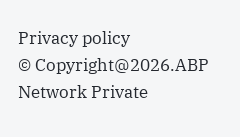Privacy policy
© Copyright@2026.ABP Network Private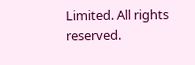Limited. All rights reserved.